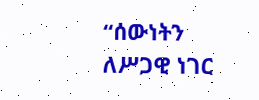“ሰውነትን ለሥጋዊ ነገር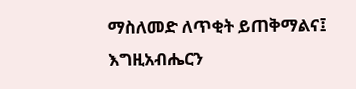ማስለመድ ለጥቂት ይጠቅማልና፤ እግዚአብሔርን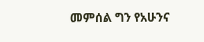መምሰል ግን የአሁንና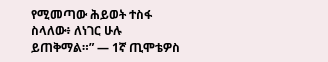የሚመጣው ሕይወት ተስፋ ስላለው፥ ለነገር ሁሉ ይጠቅማል።” — 1ኛ ጢሞቴዎስ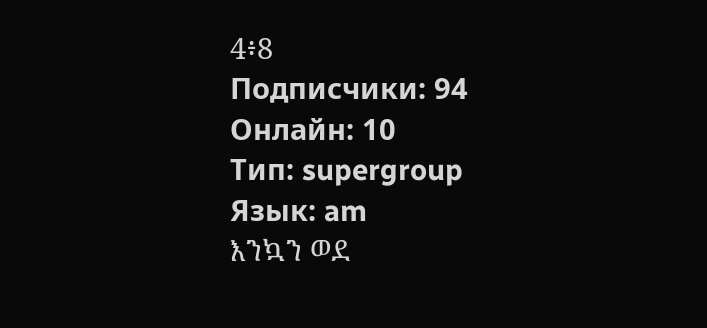4፥8
Подписчики: 94
Онлайн: 10
Тип: supergroup
Язык: am
እንኳን ወደ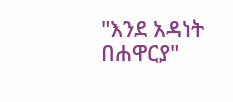"እንደ አዳነት በሐዋርያ"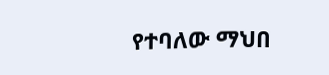የተባለው ማህበ